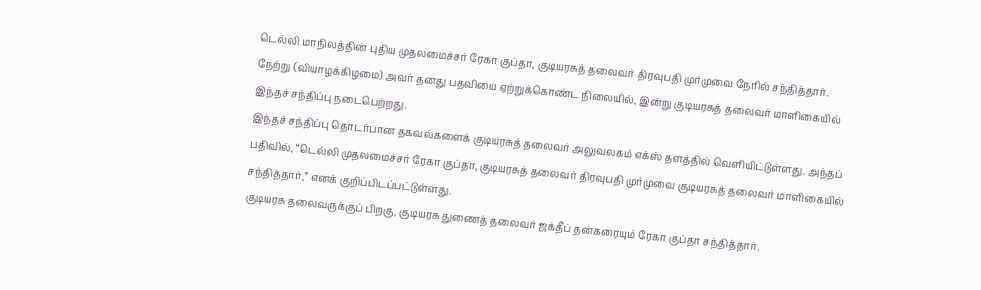டெல்லி மாநிலத்தின் புதிய முதலமைச்சர் ரேகா குப்தா, குடியரசுத் தலைவர் திரவுபதி முர்முவை நேரில் சந்தித்தார். நேற்று (வியாழக்கிழமை) அவர் தனது பதவியை ஏற்றுக்கொண்ட நிலையில், இன்று குடியரசுத் தலைவர் மாளிகையில் இந்தச் சந்திப்பு நடைபெற்றது.
இந்தச் சந்திப்பு தொடர்பான தகவல்களைக் குடியரசுத் தலைவர் அலுவலகம் எக்ஸ் தளத்தில் வெளியிட்டுள்ளது. அந்தப் பதிவில், “டெல்லி முதலமைச்சர் ரேகா குப்தா, குடியரசுத் தலைவர் திரவுபதி முர்முவை குடியரசுத் தலைவர் மாளிகையில் சந்தித்தார்,” எனக் குறிப்பிடப்பட்டுள்ளது.
குடியரசு தலைவருக்குப் பிறகு, குடியரசு துணைத் தலைவர் ஜக்தீப் தன்கரையும் ரேகா குப்தா சந்தித்தார்.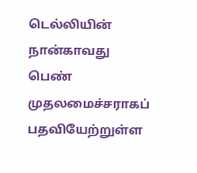டெல்லியின் நான்காவது பெண் முதலமைச்சராகப் பதவியேற்றுள்ள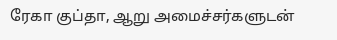ரேகா குப்தா, ஆறு அமைச்சர்களுடன்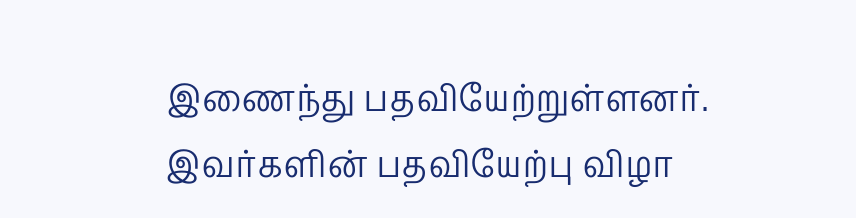இணைந்து பதவியேற்றுள்ளனர். இவர்களின் பதவியேற்பு விழா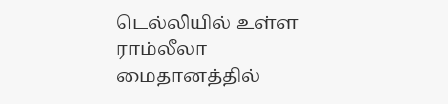டெல்லியில் உள்ள ராம்லீலா மைதானத்தில்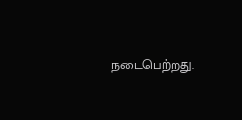நடைபெற்றது.